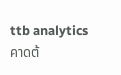ttb analytics คาดต้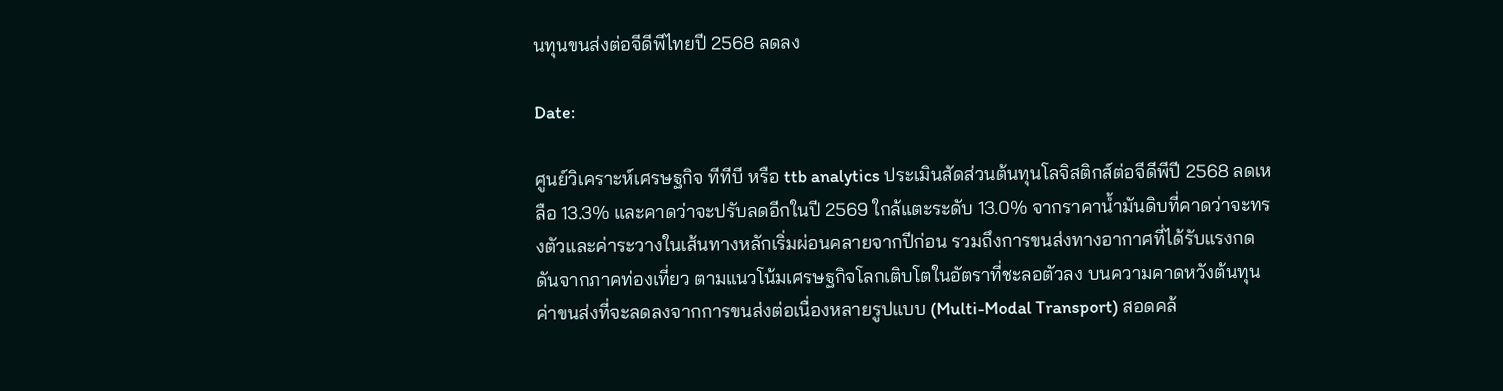นทุนขนส่งต่อจีดีพีไทยปี 2568 ลดลง

Date:

ศูนย์วิเคราะห์เศรษฐกิจ ทีทีบี หรือ ttb analytics ประเมินสัดส่วนต้นทุนโลจิสติกส์ต่อจีดีพีปี 2568 ลดเหลือ 13.3% และคาดว่าจะปรับลดอีกในปี 2569 ใกล้แตะระดับ 13.0% จากราคาน้ำมันดิบที่คาดว่าจะทรงตัวและค่าระวางในเส้นทางหลักเริ่มผ่อนคลายจากปีก่อน รวมถึงการขนส่งทางอากาศที่ได้รับแรงกดดันจากภาคท่องเที่ยว ตามแนวโน้มเศรษฐกิจโลกเติบโตในอัตราที่ชะลอตัวลง บนความคาดหวังต้นทุนค่าขนส่งที่จะลดลงจากการขนส่งต่อเนื่องหลายรูปแบบ (Multi-Modal Transport) สอดคล้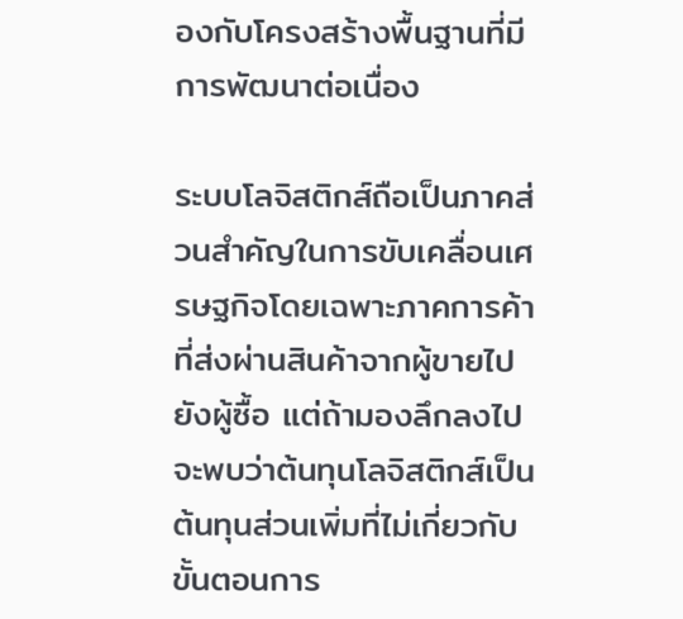องกับโครงสร้างพื้นฐานที่มีการพัฒนาต่อเนื่อง

ระบบโลจิสติกส์ถือเป็นภาคส่วนสำคัญในการขับเคลื่อนเศรษฐกิจโดยเฉพาะภาคการค้าที่ส่งผ่านสินค้าจากผู้ขายไปยังผู้ซื้อ แต่ถ้ามองลึกลงไปจะพบว่าต้นทุนโลจิสติกส์เป็นต้นทุนส่วนเพิ่มที่ไม่เกี่ยวกับขั้นตอนการ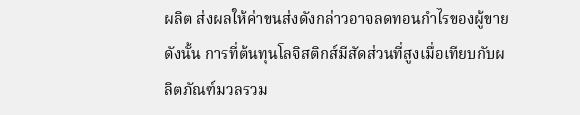ผลิต ส่งผลให้ค่าขนส่งดังกล่าวอาจลดทอนกำไรของผู้ขาย ดังนั้น การที่ต้นทุนโลจิสติกส์มีสัดส่วนที่สูงเมื่อเทียบกับผลิตภัณฑ์มวลรวม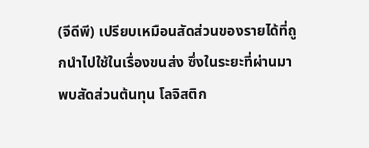(จีดีพี) เปรียบเหมือนสัดส่วนของรายได้ที่ถูกนำไปใช้ในเรื่องขนส่ง ซึ่งในระยะที่ผ่านมาพบสัดส่วนต้นทุน โลจิสติก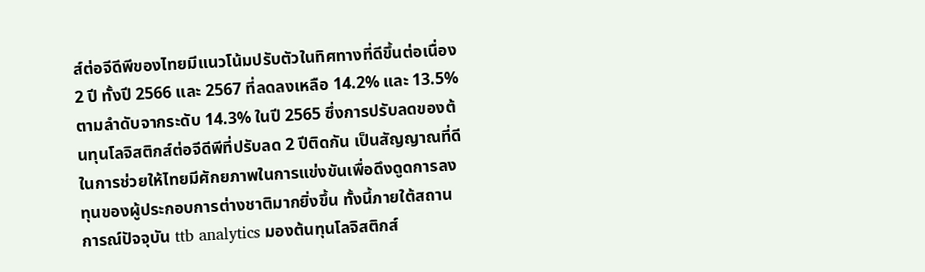ส์ต่อจีดีพีของไทยมีแนวโน้มปรับตัวในทิศทางที่ดีขึ้นต่อเนื่อง 2 ปี ทั้งปี 2566 และ 2567 ที่ลดลงเหลือ 14.2% และ 13.5% ตามลำดับจากระดับ 14.3% ในปี 2565 ซึ่งการปรับลดของต้นทุนโลจิสติกส์ต่อจีดีพีที่ปรับลด 2 ปีติดกัน เป็นสัญญาณที่ดีในการช่วยให้ไทยมีศักยภาพในการแข่งขันเพื่อดึงดูดการลงทุนของผู้ประกอบการต่างชาติมากยิ่งขึ้น ทั้งนี้ภายใต้สถานการณ์ปัจจุบัน ttb analytics มองต้นทุนโลจิสติกส์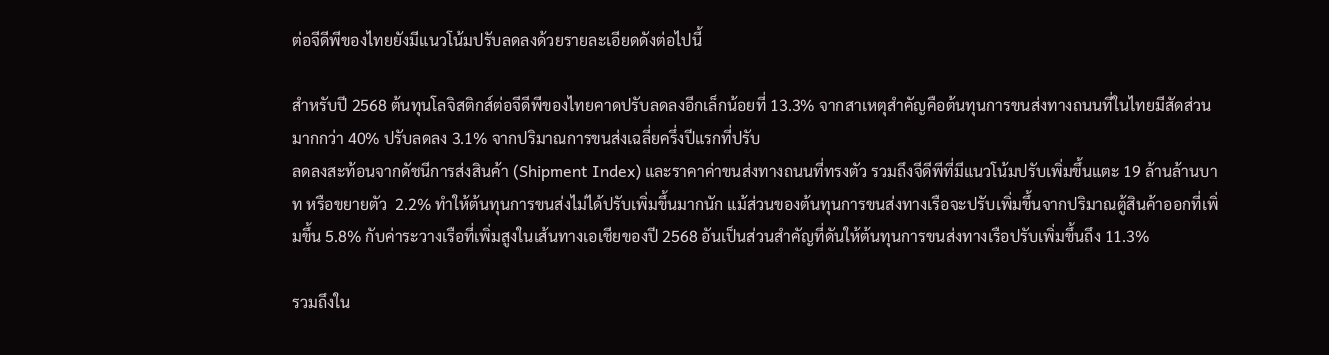ต่อจีดีพีของไทยยังมีแนวโน้มปรับลดลงด้วยรายละเอียดดังต่อไปนี้

สำหรับปี 2568 ต้นทุนโลจิสติกส์ต่อจีดีพีของไทยคาดปรับลดลงอีกเล็กน้อยที่ 13.3% จากสาเหตุสำคัญคือต้นทุนการขนส่งทางถนนที่ในไทยมีสัดส่วนมากกว่า 40% ปรับลดลง 3.1% จากปริมาณการขนส่งเฉลี่ยครึ่งปีแรกที่ปรับ
ลดลงสะท้อนจากดัชนีการส่งสินค้า (Shipment Index) และราคาค่าขนส่งทางถนนที่ทรงตัว รวมถึงจีดีพีที่มีแนวโน้มปรับเพิ่มขึ้นแตะ 19 ล้านล้านบาท หรือขยายตัว  2.2% ทำให้ต้นทุนการขนส่งไม่ได้ปรับเพิ่มขึ้นมากนัก แม้ส่วนของต้นทุนการขนส่งทางเรือจะปรับเพิ่มขึ้นจากปริมาณตู้สินค้าออกที่เพิ่มขึ้น 5.8% กับค่าระวางเรือที่เพิ่มสูงในเส้นทางเอเชียของปี 2568 อันเป็นส่วนสำคัญที่ดันให้ต้นทุนการขนส่งทางเรือปรับเพิ่มขึ้นถึง 11.3%

รวมถึงใน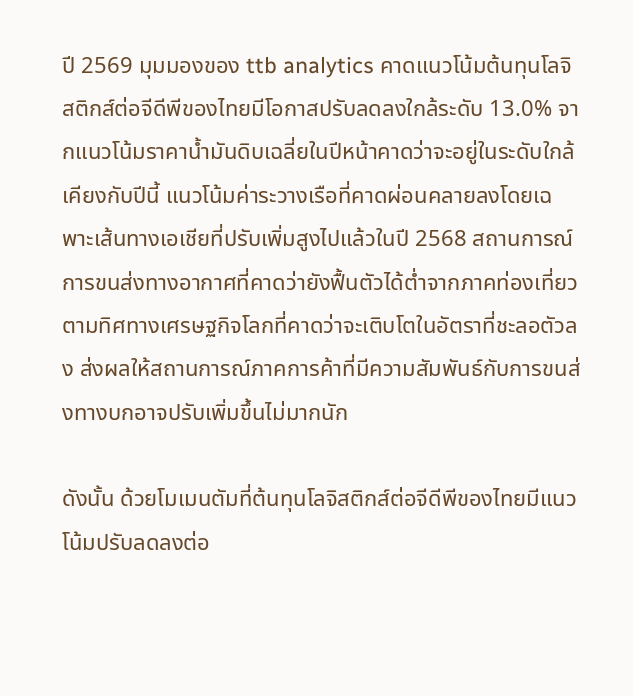ปี 2569 มุมมองของ ttb analytics คาดแนวโน้มต้นทุนโลจิสติกส์ต่อจีดีพีของไทยมีโอกาสปรับลดลงใกล้ระดับ 13.0% จากแนวโน้มราคาน้ำมันดิบเฉลี่ยในปีหน้าคาดว่าจะอยู่ในระดับใกล้เคียงกับปีนี้ แนวโน้มค่าระวางเรือที่คาดผ่อนคลายลงโดยเฉพาะเส้นทางเอเชียที่ปรับเพิ่มสูงไปแล้วในปี 2568 สถานการณ์การขนส่งทางอากาศที่คาดว่ายังฟื้นตัวได้ต่ำจากภาคท่องเที่ยว ตามทิศทางเศรษฐกิจโลกที่คาดว่าจะเติบโตในอัตราที่ชะลอตัวลง ส่งผลให้สถานการณ์ภาคการค้าที่มีความสัมพันธ์กับการขนส่งทางบกอาจปรับเพิ่มขึ้นไม่มากนัก

ดังนั้น ด้วยโมเมนตัมที่ต้นทุนโลจิสติกส์ต่อจีดีพีของไทยมีแนวโน้มปรับลดลงต่อ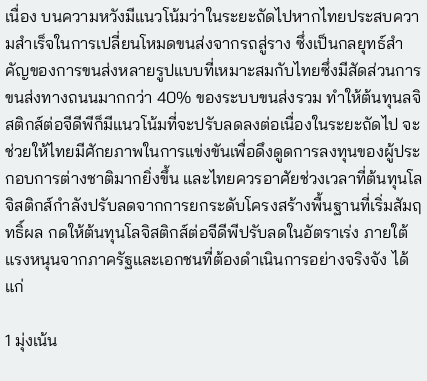เนื่อง บนความหวังมีแนวโน้มว่าในระยะถัดไปหากไทยประสบความสำเร็จในการเปลี่ยนโหมดขนส่งจากรถสู่ราง ซึ่งเป็นกลยุทธ์สำคัญของการขนส่งหลายรูปแบบที่เหมาะสมกับไทยซึ่งมีสัดส่วนการขนส่งทางถนนมากกว่า 40% ของระบบขนส่งรวม ทำให้ต้นทุนลจิสติกส์ต่อจีดีพีก็มีแนวโน้มที่จะปรับลดลงต่อเนื่องในระยะถัดไป จะช่วยให้ไทยมีศักยภาพในการแข่งขันเพื่อดึงดูดการลงทุนของผู้ประกอบการต่างชาติมากยิ่งขึ้น และไทยควรอาศัยช่วงเวลาที่ต้นทุนโลจิสติกส์กำลังปรับลดจากการยกระดับโครงสร้างพื้นฐานที่เริ่มสัมฤทธิ์ผล กดให้ต้นทุนโลจิสติกส์ต่อจีดีพีปรับลดในอัตราเร่ง ภายใต้แรงหนุนจากภาครัฐและเอกชนที่ต้องดำเนินการอย่างจริงจัง ได้แก่

1 มุ่งเน้น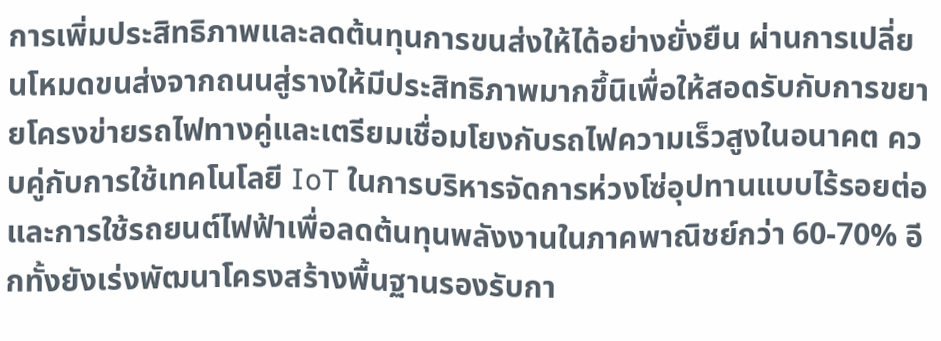การเพิ่มประสิทธิภาพและลดต้นทุนการขนส่งให้ได้อย่างยั่งยืน ผ่านการเปลี่ยนโหมดขนส่งจากถนนสู่รางให้มีประสิทธิภาพมากขึ้นิเพื่อให้สอดรับกับการขยายโครงข่ายรถไฟทางคู่และเตรียมเชื่อมโยงกับรถไฟความเร็วสูงในอนาคต ควบคู่กับการใช้เทคโนโลยี IoT ในการบริหารจัดการห่วงโซ่อุปทานแบบไร้รอยต่อ และการใช้รถยนต์ไฟฟ้าเพื่อลดต้นทุนพลังงานในภาคพาณิชย์กว่า 60-70% อีกทั้งยังเร่งพัฒนาโครงสร้างพื้นฐานรองรับกา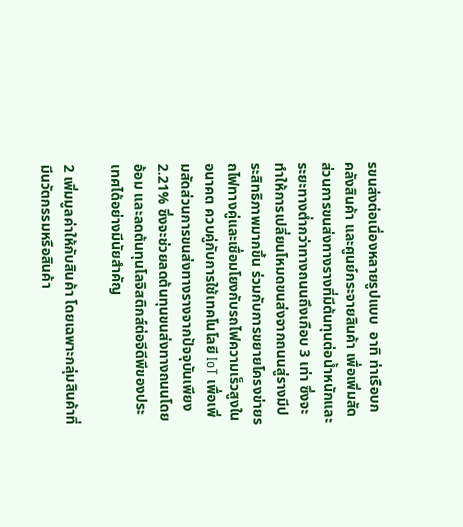รขนส่งต่อเนื่องหลายรูปแบบ  อาทิ ท่าเรือบก คลังสินค้า และศูนย์กระจายสินค้า เพื่อเพิ่มสัดส่วนการขนส่งทางรางที่มีต้นทุนต่อน้ำหนักและระยะทางต่ำกว่าทางถนนถึงเกือบ 3 เท่า ซึ่งจะทำให้การเปลี่ยนโหมดขนส่งจากถนนสู่รางมีประสิทธิภาพมากขึ้น ร่วมกับการขยายโครงข่ายรถไฟทางคู่และเชื่อมโยงกับรถไฟความเร็วสูงในอนาคต ควบคู่กับการใช้เทคโนโลยี IoT เพื่อเพิ่มสัดส่วนการขนส่งทางรางจากปัจจุบันเพียง 2.21% ซึ่งจะช่วยลดต้นทุนขนส่งทางถนนโดยอ้อม และลดต้นทุนโลจิสติกส์ต่อจีดีพีของประเทศได้อย่างมีนัยสำคัญ

2 เพิ่มมูลค่าให้กับสินค้า โดยเฉพาะกลุ่มสินค้าที่มีนวัตกรรมหรือสินค้า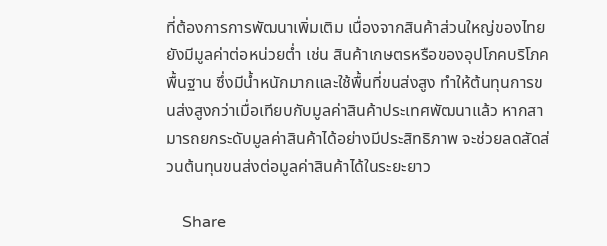ที่ต้องการการพัฒนาเพิ่มเติม เนื่องจากสินค้าส่วนใหญ่ของไทยยังมีมูลค่าต่อหน่วยต่ำ เช่น สินค้าเกษตรหรือของอุปโภคบริโภคพื้นฐาน ซึ่งมีน้ำหนักมากและใช้พื้นที่ขนส่งสูง ทำให้ต้นทุนการขนส่งสูงกว่าเมื่อเทียบกับมูลค่าสินค้าประเทศพัฒนาแล้ว หากสามารถยกระดับมูลค่าสินค้าได้อย่างมีประสิทธิภาพ จะช่วยลดสัดส่วนต้นทุนขนส่งต่อมูลค่าสินค้าได้ในระยะยาว

    Share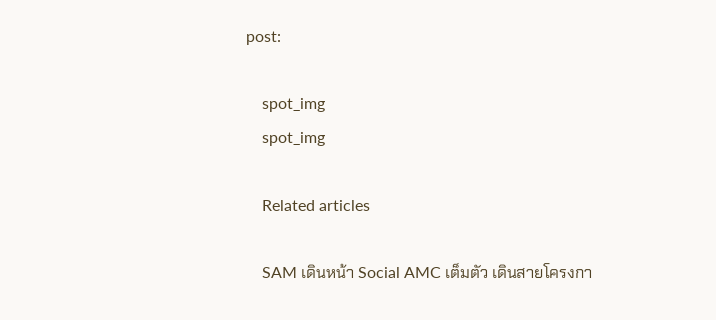post:

    spot_img
    spot_img

    Related articles

    SAM เดินหน้า Social AMC เต็มตัว เดินสายโครงกา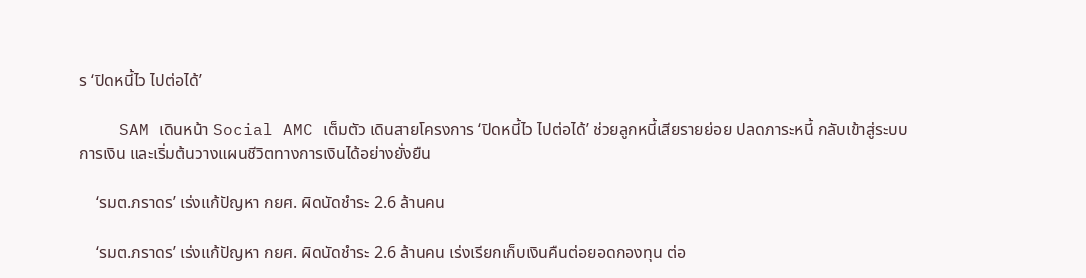ร ‘ปิดหนี้ไว ไปต่อได้’

    SAM เดินหน้า Social AMC เต็มตัว เดินสายโครงการ ‘ปิดหนี้ไว ไปต่อได้’ ช่วยลูกหนี้เสียรายย่อย ปลดภาระหนี้ กลับเข้าสู่ระบบการเงิน และเริ่มต้นวางแผนชีวิตทางการเงินได้อย่างยั่งยืน

    ‘รมต.ภราดร’ เร่งแก้ปัญหา กยศ. ผิดนัดชำระ 2.6 ล้านคน

    ‘รมต.ภราดร’ เร่งแก้ปัญหา กยศ. ผิดนัดชำระ 2.6 ล้านคน เร่งเรียกเก็บเงินคืนต่อยอดกองทุน ต่อ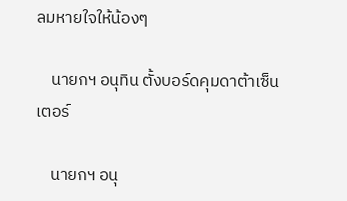ลมหายใจให้น้องๆ

    นายกฯ อนุทิน ตั้งบอร์ดคุมดาต้าเซ็นเตอร์

    นายกฯ อนุ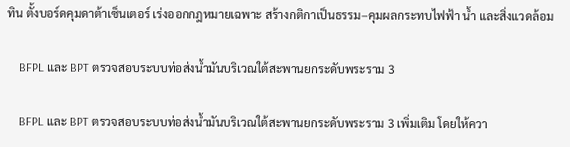ทิน ตั้งบอร์ดคุมดาต้าเซ็นเตอร์ เร่งออกกฎหมายเฉพาะ สร้างกติกาเป็นธรรม–คุมผลกระทบไฟฟ้า น้ำ และสิ่งแวดล้อม

    BFPL และ BPT ตรวจสอบระบบท่อส่งน้ำมันบริเวณใต้สะพานยกระดับพระราม 3

    BFPL และ BPT ตรวจสอบระบบท่อส่งน้ำมันบริเวณใต้สะพานยกระดับพระราม 3 เพิ่มเติม โดยให้ควา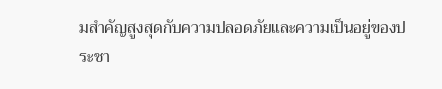มสำคัญสูงสุดกับความปลอดภัยและความเป็นอยู่ของประชา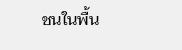ชนในพื้น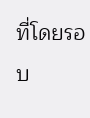ที่โดยรอบ